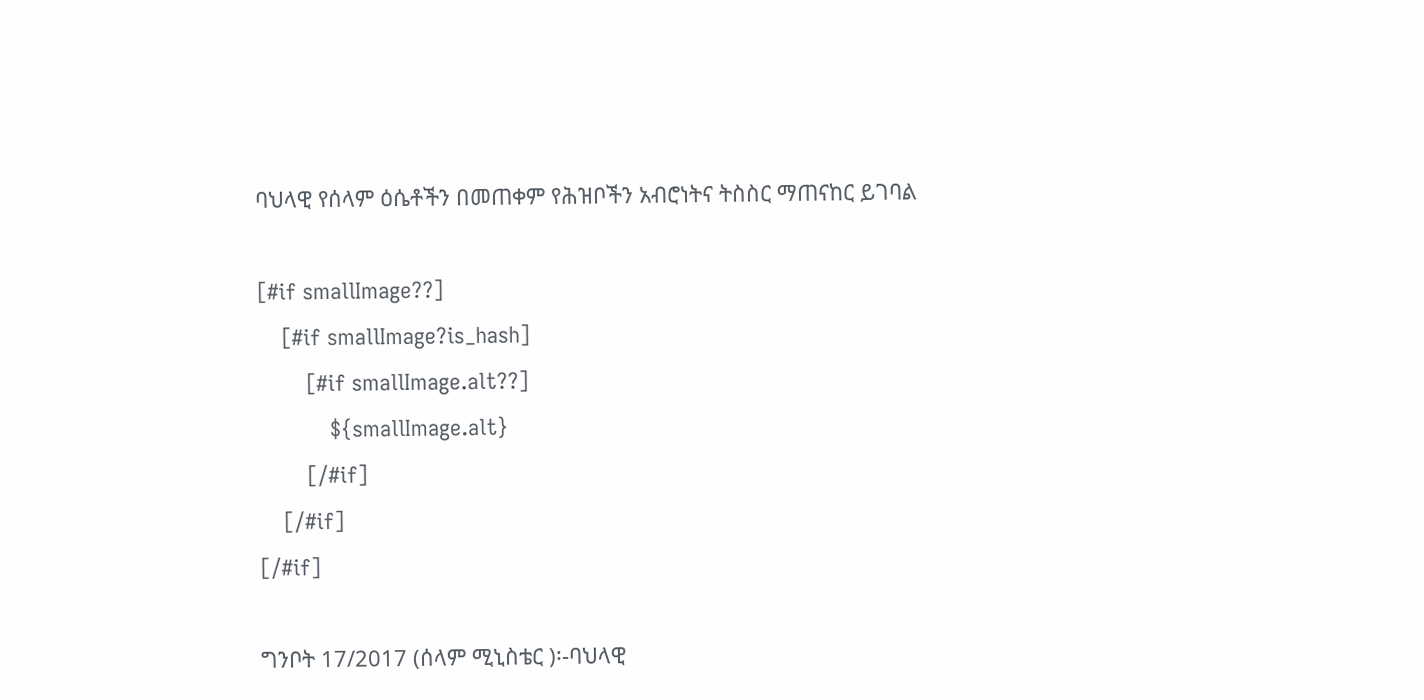ባህላዊ የሰላም ዕሴቶችን በመጠቀም የሕዝቦችን አብሮነትና ትስስር ማጠናከር ይገባል

[#if smallImage??]
    [#if smallImage?is_hash]
        [#if smallImage.alt??]
            ${smallImage.alt}
        [/#if]
    [/#if]
[/#if]

ግንቦት 17/2017 (ሰላም ሚኒስቴር )፡-ባህላዊ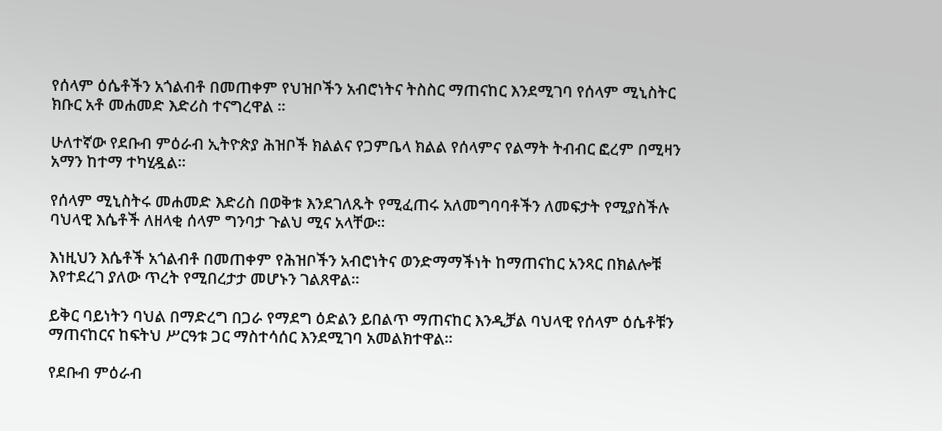የሰላም ዕሴቶችን አጎልብቶ በመጠቀም የህዝቦችን አብሮነትና ትስስር ማጠናከር እንደሚገባ የሰላም ሚኒስትር ክቡር አቶ መሐመድ እድሪስ ተናግረዋል ።

ሁለተኛው የደቡብ ምዕራብ ኢትዮጵያ ሕዝቦች ክልልና የጋምቤላ ክልል የሰላምና የልማት ትብብር ፎረም በሚዛን አማን ከተማ ተካሂዷል።

የሰላም ሚኒስትሩ መሐመድ እድሪስ በወቅቱ እንደገለጹት የሚፈጠሩ አለመግባባቶችን ለመፍታት የሚያስችሉ ባህላዊ እሴቶች ለዘላቂ ሰላም ግንባታ ጉልህ ሚና አላቸው።

እነዚህን እሴቶች አጎልብቶ በመጠቀም የሕዝቦችን አብሮነትና ወንድማማችነት ከማጠናከር አንጻር በክልሎቹ እየተደረገ ያለው ጥረት የሚበረታታ መሆኑን ገልጸዋል።

ይቅር ባይነትን ባህል በማድረግ በጋራ የማደግ ዕድልን ይበልጥ ማጠናከር እንዲቻል ባህላዊ የሰላም ዕሴቶቹን ማጠናከርና ከፍትህ ሥርዓቱ ጋር ማስተሳሰር እንደሚገባ አመልክተዋል።

የደቡብ ምዕራብ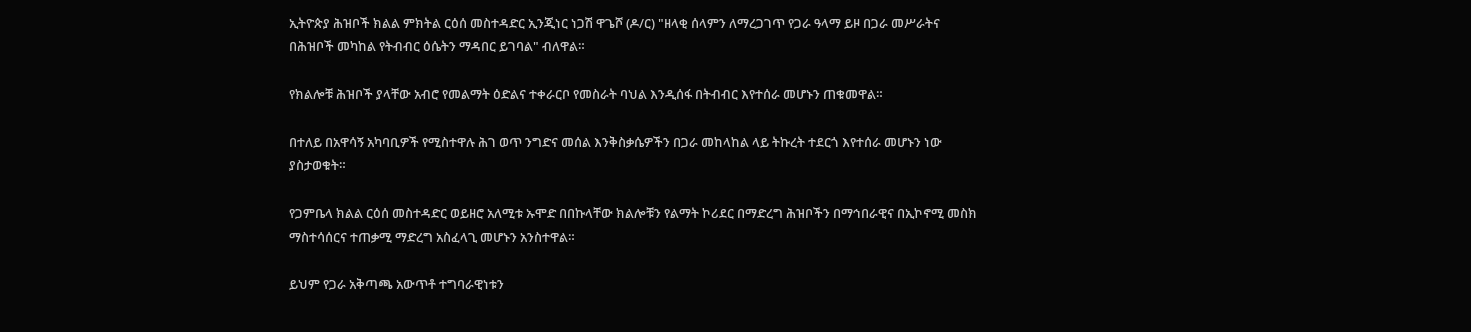ኢትዮጵያ ሕዝቦች ክልል ምክትል ርዕሰ መስተዳድር ኢንጂነር ነጋሽ ዋጌሾ (ዶ/ር) "ዘላቂ ሰላምን ለማረጋገጥ የጋራ ዓላማ ይዞ በጋራ መሥራትና በሕዝቦች መካከል የትብብር ዕሴትን ማዳበር ይገባል" ብለዋል።

የክልሎቹ ሕዝቦች ያላቸው አብሮ የመልማት ዕድልና ተቀራርቦ የመስራት ባህል እንዲሰፋ በትብብር እየተሰራ መሆኑን ጠቁመዋል።

በተለይ በአዋሳኝ አካባቢዎች የሚስተዋሉ ሕገ ወጥ ንግድና መሰል እንቅስቃሴዎችን በጋራ መከላከል ላይ ትኩረት ተደርጎ እየተሰራ መሆኑን ነው ያስታወቁት።

የጋምቤላ ክልል ርዕሰ መስተዳድር ወይዘሮ አለሚቱ ኡሞድ በበኩላቸው ክልሎቹን የልማት ኮሪደር በማድረግ ሕዝቦችን በማኅበራዊና በኢኮኖሚ መስክ ማስተሳሰርና ተጠቃሚ ማድረግ አስፈላጊ መሆኑን አንስተዋል።

ይህም የጋራ አቅጣጫ አውጥቶ ተግባራዊነቱን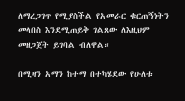ለማረጋገጥ የሚያስችል የአመራር ቁርጠኝነትን መላበስ እንደሚጠይቅ ገልጸው ለእዚህም መዘጋጀት ይገባል ብለዋል።

በሚዛን አማን ከተማ በተካሄደው የሁለቱ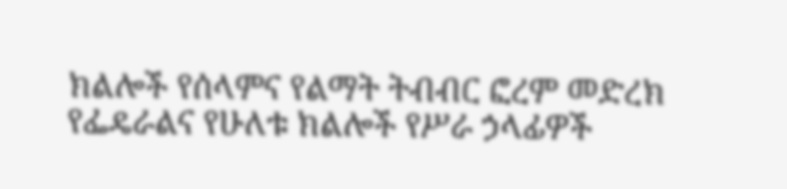ክልሎች የሰላምና የልማት ትብብር ፎረም መድረክ የፌዴራልና የሁለቱ ክልሎች የሥራ ኃላፊዎች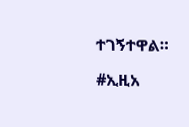ተገኝተዋል።

#ኢዚአ